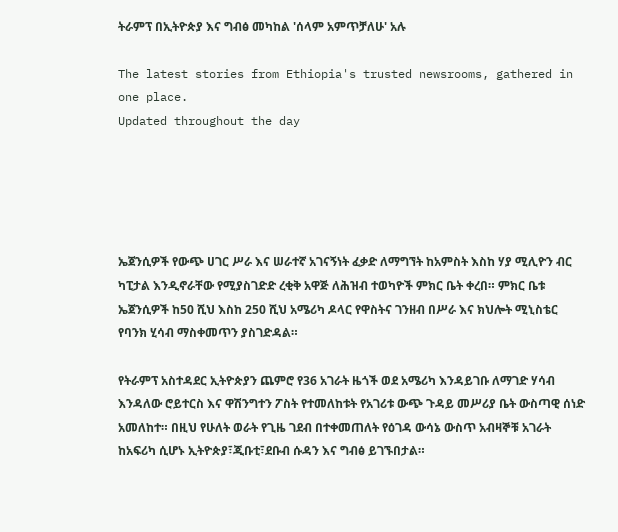ትራምፕ በኢትዮጵያ እና ግብፅ መካከል 'ሰላም አምጥቻለሁ' አሉ

The latest stories from Ethiopia's trusted newsrooms, gathered in one place.
Updated throughout the day





ኤጀንሲዎች የውጭ ሀገር ሥራ እና ሠራተኛ አገናኝነት ፈቃድ ለማግኘት ከአምስት እስከ ሃያ ሚሊዮን ብር ካፒታል እንዲኖራቸው የሚያስገድድ ረቂቅ አዋጅ ለሕዝብ ተወካዮች ምክር ቤት ቀረበ። ምክር ቤቱ ኤጀንሲዎች ከ50 ሺህ እስከ 250 ሺህ አሜሪካ ዶላር የዋስትና ገንዘብ በሥራ እና ክህሎት ሚኒስቴር የባንክ ሂሳብ ማስቀመጥን ያስገድዳል።

የትራምፕ አስተዳደር ኢትዮጵያን ጨምሮ የ36 አገራት ዜጎች ወደ አሜሪካ እንዳይገቡ ለማገድ ሃሳብ እንዳለው ሮይተርስ እና ዋሽንግተን ፖስት የተመለከቱት የአገሪቱ ውጭ ጉዳይ መሥሪያ ቤት ውስጣዊ ሰነድ አመለከተ። በዚህ የሁለት ወራት የጊዜ ገደብ በተቀመጠለት የዕገዳ ውሳኔ ውስጥ አብዛኞቹ አገራት ከአፍሪካ ሲሆኑ ኢትዮጵያ፣ጂቡቲ፣ደቡብ ሱዳን እና ግብፅ ይገኙበታል።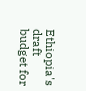Ethiopia's draft budget for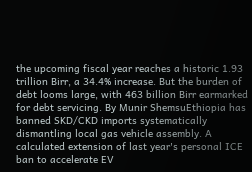the upcoming fiscal year reaches a historic 1.93 trillion Birr, a 34.4% increase. But the burden of debt looms large, with 463 billion Birr earmarked for debt servicing. By Munir ShemsuEthiopia has banned SKD/CKD imports systematically dismantling local gas vehicle assembly. A calculated extension of last year's personal ICE ban to accelerate EV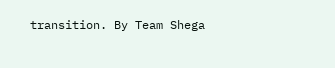transition. By Team Shega